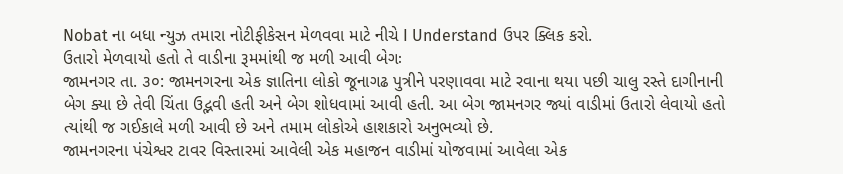Nobat ના બધા ન્યુઝ તમારા નોટીફીકેસન મેળવવા માટે નીચે I Understand ઉપર ક્લિક કરો.
ઉતારો મેળવાયો હતો તે વાડીના રૂમમાંથી જ મળી આવી બેગઃ
જામનગર તા. ૩૦: જામનગરના એક જ્ઞાતિના લોકો જૂનાગઢ પુત્રીને પરણાવવા માટે રવાના થયા પછી ચાલુ રસ્તે દાગીનાની બેગ ક્યા છે તેવી ચિંતા ઉદ્ભવી હતી અને બેગ શોધવામાં આવી હતી. આ બેગ જામનગર જ્યાં વાડીમાં ઉતારો લેવાયો હતો ત્યાંથી જ ગઈકાલે મળી આવી છે અને તમામ લોકોએ હાશકારો અનુભવ્યો છે.
જામનગરના પંચેશ્વર ટાવર વિસ્તારમાં આવેલી એક મહાજન વાડીમાં યોજવામાં આવેલા એક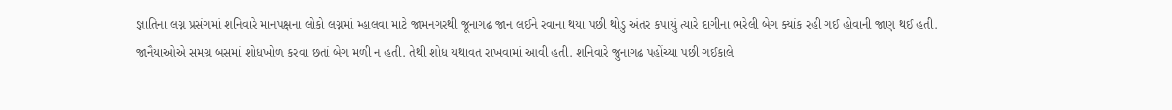જ્ઞાતિના લગ્ન પ્રસંગમાં શનિવારે માનપક્ષના લોકો લગ્નમાં મ્હાલવા માટે જામનગરથી જૂનાગઢ જાન લઈને રવાના થયા પછી થોડુ અંતર કપાયું ત્યારે દાગીના ભરેલી બેગ ક્યાંક રહી ગઈ હોવાની જાણ થઈ હતી.
જાનૈયાઓએ સમગ્ર બસમાં શોધખોળ કરવા છતાં બેગ મળી ન હતી. તેથી શોધ યથાવત રાખવામાં આવી હતી. શનિવારે જુનાગઢ પહોંચ્યા પછી ગઈકાલે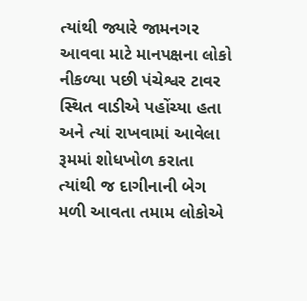ત્યાંથી જ્યારે જામનગર આવવા માટે માનપક્ષના લોકો નીકળ્યા પછી પંચેશ્વર ટાવર સ્થિત વાડીએ પહોંચ્યા હતા અને ત્યાં રાખવામાં આવેલા રૂમમાં શોધખોળ કરાતા ત્યાંથી જ દાગીનાની બેગ મળી આવતા તમામ લોકોએ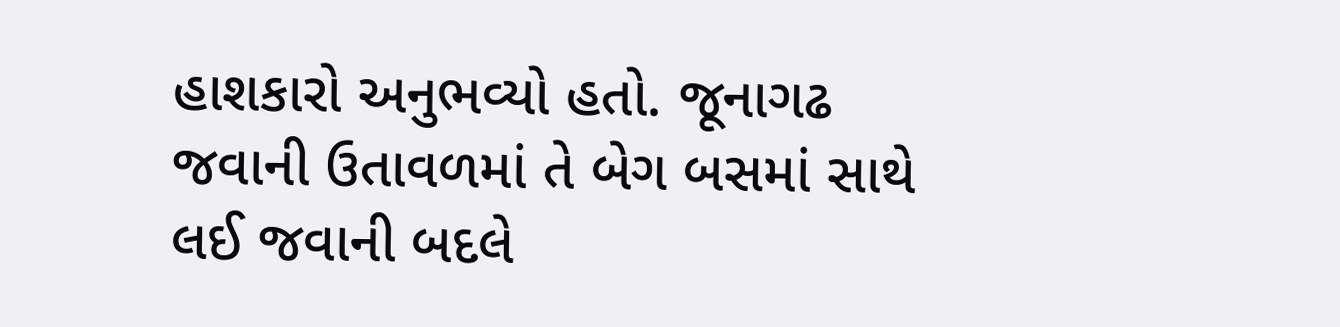હાશકારો અનુભવ્યો હતો. જૂનાગઢ જવાની ઉતાવળમાં તે બેગ બસમાં સાથે લઈ જવાની બદલે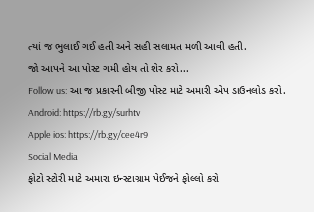ત્યાં જ ભુલાઈ ગઈ હતી અને સહી સલામત મળી આવી હતી.
જો આપને આ પોસ્ટ ગમી હોય તો શેર કરો...
Follow us: આ જ પ્રકારની બીજી પોસ્ટ માટે અમારી એપ ડાઉનલોડ કરો.
Android: https://rb.gy/surhtv
Apple ios: https://rb.gy/cee4r9
Social Media
ફોટો સ્ટોરી માટે અમારા ઇન્સ્ટાગ્રામ પેઈજને ફોલ્લો કરો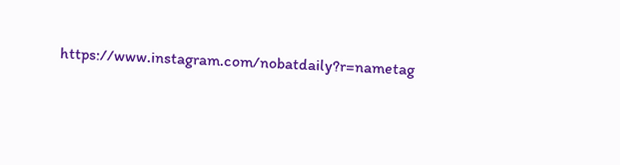https://www.instagram.com/nobatdaily?r=nametag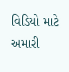વિડિયો માટે અમારી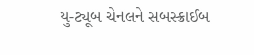યુ-ટ્યૂબ ચેનલને સબસ્ક્રાઈબ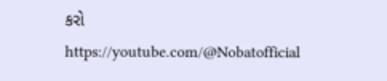કરો
https://youtube.com/@Nobatofficial